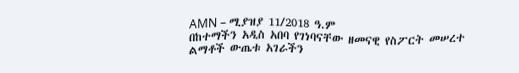AMN – ሚያዝያ 11/2018 ዓ.ም
በከተማችን አዲስ አበባ የገነባናቸው ዘመናዊ የስፖርት መሠረተ ልማቶች ውጤቱ አገራችን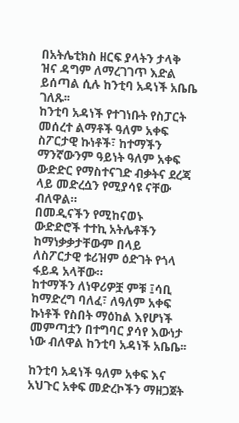በአትሌቲክስ ዘርፍ ያላትን ታላቅ ዝና ዳግም ለማረገገጥ እድል ይሰጣል ሲሉ ከንቲባ አዳነች አቤቤ ገለጹ፡፡
ከንቲባ አዳነች የተገነቡት የስፓርት መሰረተ ልማቶች ዓለም አቀፍ ስፖርታዊ ኩነቶች፣ ከተማችን ማንኛውንም ዓይነት ዓለም አቀፍ ውድድር የማስተናገድ ብቃትና ደረጃ ላይ መድረሷን የሚያሳዩ ናቸው ብለዋል።
በመዲናችን የሚከናወኑ ውድድሮች ተተኪ አትሌቶችን ከማነቃቃታቸውም በላይ ለስፖርታዊ ቱሪዝም ዕድገት የጎላ ፋይዳ አላቸው።
ከተማችን ለነዋሪዎቿ ምቹ ፤ሳቢ ከማድረግ ባለፈ፣ ለዓለም አቀፍ ኩነቶች የስበት ማዕከል እየሆነች መምጣቷን በተግባር ያሳየ እውነታ ነው ብለዋል ከንቲባ አዳነች አቤቤ፡፡

ከንቲባ አዳነች ዓለም አቀፍ እና አህጉር አቀፍ መድረኮችን ማዘጋጀት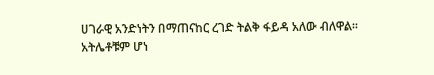ሀገራዊ አንድነትን በማጠናከር ረገድ ትልቅ ፋይዳ አለው ብለዋል፡፡
አትሌቶቹም ሆነ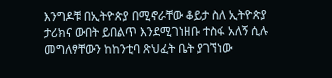እንግዶቹ በኢትዮጵያ በሚኖራቸው ቆይታ ስለ ኢትዮጵያ ታሪክና ውበት ይበልጥ እንደሚገነዘቡ ተስፋ አለኝ ሲሉ መግለፃቸውን ከከንቲባ ጽህፈት ቤት ያገኘነው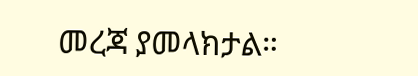መረጃ ያመላክታል።